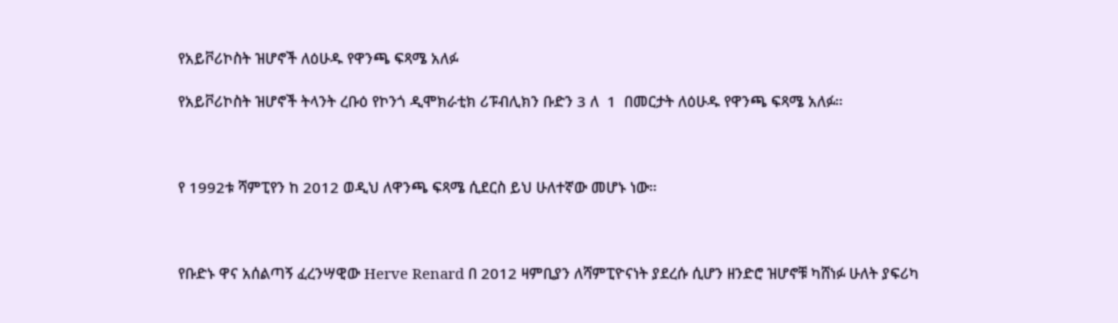የአይቮሪኮስት ዝሆኖች ለዕሁዱ የዋንጫ ፍጻሜ አለፉ

የአይቮሪኮስት ዝሆኖች ትላንት ረቡዕ የኮንጎ ዲሞክራቲክ ሪፑብሊክን ቡድን 3 ለ  1  በመርታት ለዕሁዱ የዋንጫ ፍጻሜ አለፉ።



የ 1992ቱ ሻምፒየን ከ 2012 ወዲህ ለዋንጫ ፍጻሜ ሲደርስ ይህ ሁለተኛው መሆኑ ነው።



የቡድኑ ዋና አሰልጣኝ ፈረንሣዊው Herve Renard በ 2012 ዛምቢያን ለሻምፒዮናነት ያደረሱ ሲሆን ዘንድሮ ዝሆኖቹ ካሸነፉ ሁለት ያፍሪካ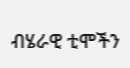ብሄራዊ ቲሞችን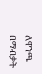ለዋንጫ በማብቃት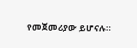የመጀመሪያው ይሆናሉ።